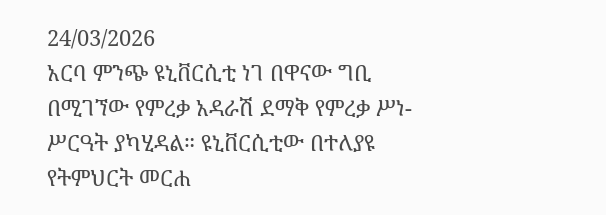24/03/2026
አርባ ምንጭ ዩኒቨርሲቲ ነገ በዋናው ግቢ በሚገኘው የምረቃ አዳራሽ ደማቅ የምረቃ ሥነ-ሥርዓት ያካሂዳል። ዩኒቨርሲቲው በተለያዩ የትምህርት መርሐ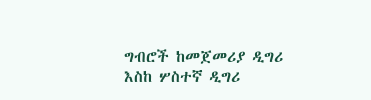ግብሮች ከመጀመሪያ ዲግሪ እስከ ሦስተኛ ዲግሪ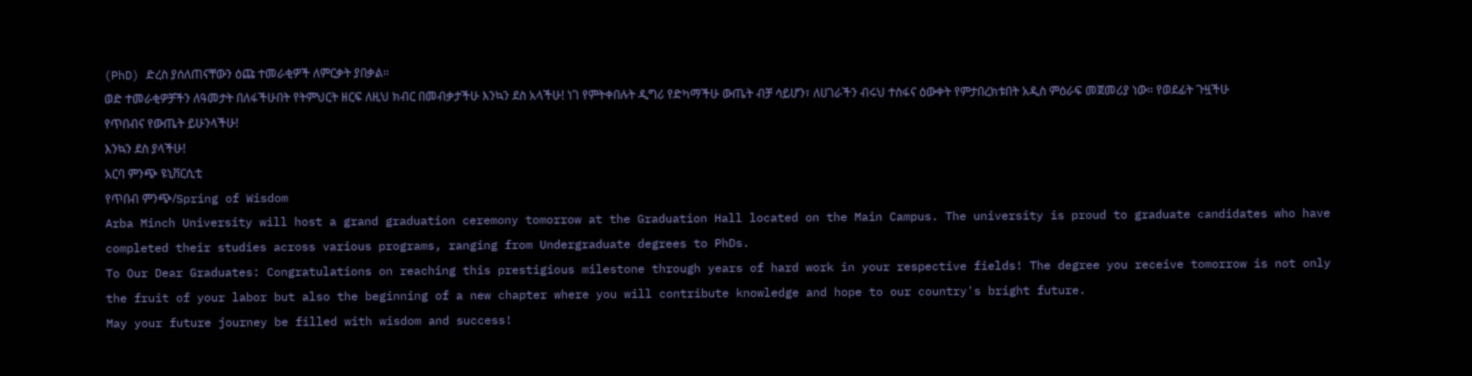(PhD) ድረስ ያሰለጠናቸውን ዕጩ ተመራቂዎች ለምርቃት ያበቃል።
ወድ ተመራቂዎቻችን ለዓመታት በለፋችሁበት የትምህርት ዘርፍ ለዚህ ክብር በመብቃታችሁ እንኳን ደስ አላችሁ! ነገ የምትቀበሉት ዲግሪ የድካማችሁ ውጤት ብቻ ሳይሆን፣ ለሀገራችን ብሩህ ተስፋና ዕውቀት የምታበረክቱበት አዲስ ምዕራፍ መጀመሪያ ነው። የወደፊት ጉዟችሁ የጥበብና የውጤት ይሁንላችሁ!
እንኳን ደስ ያላችሁ!
አርባ ምንጭ ዩኒቨርሲቲ
የጥበብ ምንጭ/Spring of Wisdom
Arba Minch University will host a grand graduation ceremony tomorrow at the Graduation Hall located on the Main Campus. The university is proud to graduate candidates who have completed their studies across various programs, ranging from Undergraduate degrees to PhDs.
To Our Dear Graduates: Congratulations on reaching this prestigious milestone through years of hard work in your respective fields! The degree you receive tomorrow is not only the fruit of your labor but also the beginning of a new chapter where you will contribute knowledge and hope to our country's bright future.
May your future journey be filled with wisdom and success!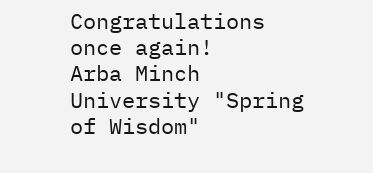Congratulations once again!
Arba Minch University "Spring of Wisdom"